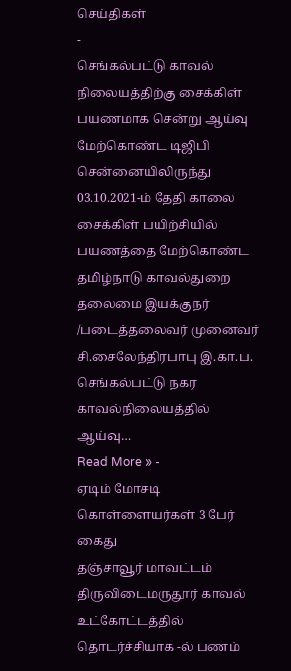செய்திகள்
-
செங்கல்பட்டு காவல் நிலையத்திற்கு சைக்கிள் பயணமாக சென்று ஆய்வு மேற்கொண்ட டிஜிபி
சென்னையிலிருந்து 03.10.2021-ம் தேதி காலை சைக்கிள் பயிற்சியில் பயணத்தை மேற்கொண்ட தமிழ்நாடு காவல்துறை தலைமை இயக்குநர் /படைத்தலைவர் முனைவர் சி.சைலேந்திரபாபு இ.கா.ப. செங்கல்பட்டு நகர காவல்நிலையத்தில் ஆய்வு…
Read More » -
ஏடிம் மோசடி கொள்ளையர்கள் 3 பேர் கைது
தஞ்சாவூர் மாவட்டம் திருவிடைமருதூர் காவல் உட்கோட்டத்தில் தொடர்ச்சியாக -ல் பணம்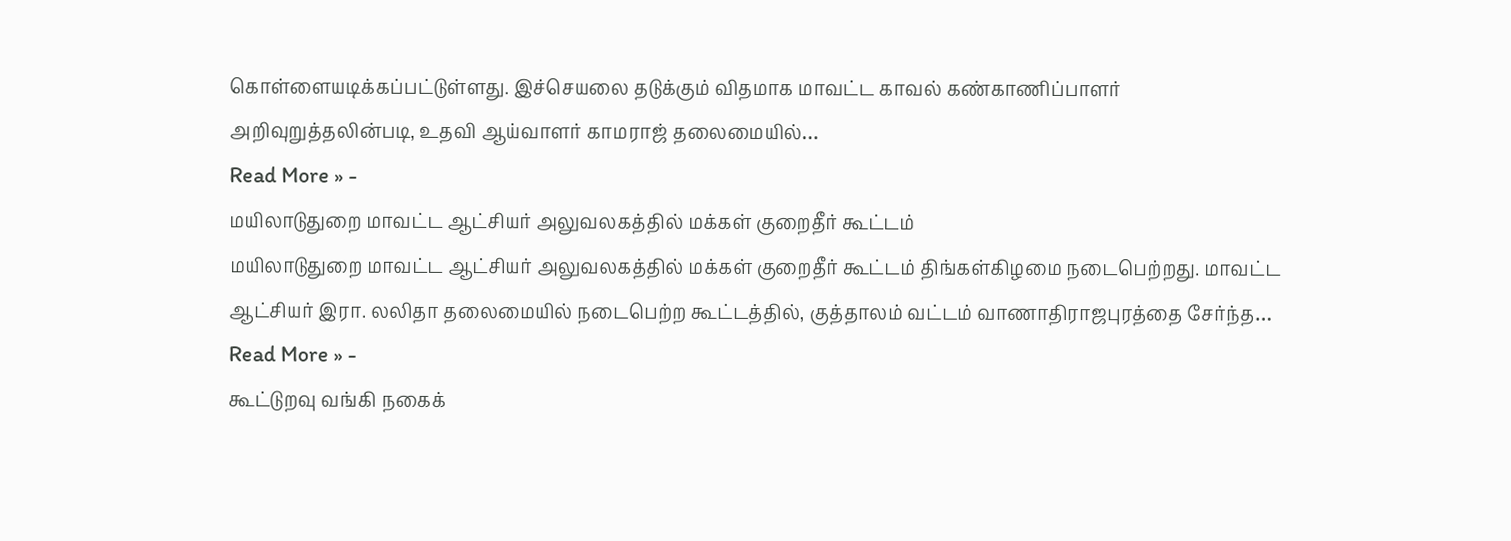கொள்ளையடிக்கப்பட்டுள்ளது. இச்செயலை தடுக்கும் விதமாக மாவட்ட காவல் கண்காணிப்பாளர் அறிவுறுத்தலின்படி, உதவி ஆய்வாளர் காமராஜ் தலைமையில்…
Read More » -
மயிலாடுதுறை மாவட்ட ஆட்சியர் அலுவலகத்தில் மக்கள் குறைதீர் கூட்டம்
மயிலாடுதுறை மாவட்ட ஆட்சியர் அலுவலகத்தில் மக்கள் குறைதீர் கூட்டம் திங்கள்கிழமை நடைபெற்றது. மாவட்ட ஆட்சியர் இரா. லலிதா தலைமையில் நடைபெற்ற கூட்டத்தில், குத்தாலம் வட்டம் வாணாதிராஜபுரத்தை சேர்ந்த…
Read More » -
கூட்டுறவு வங்கி நகைக்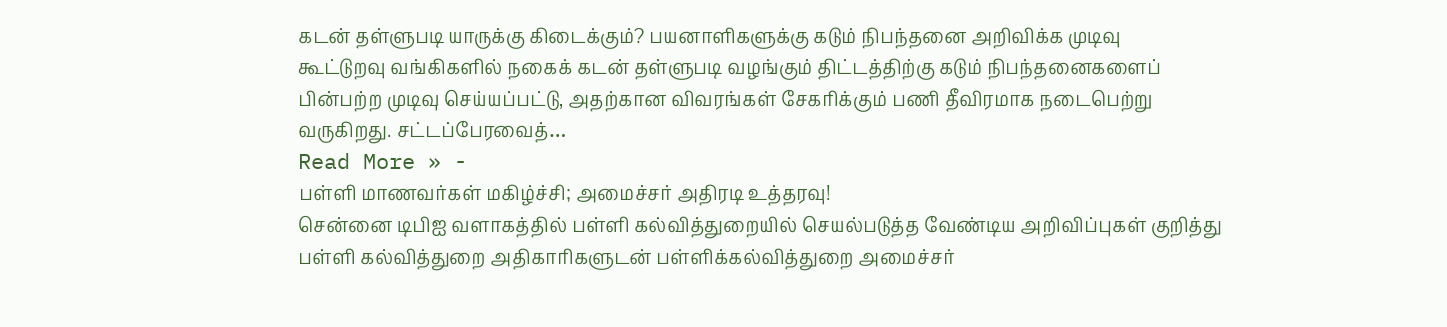கடன் தள்ளுபடி யாருக்கு கிடைக்கும்? பயனாளிகளுக்கு கடும் நிபந்தனை அறிவிக்க முடிவு
கூட்டுறவு வங்கிகளில் நகைக் கடன் தள்ளுபடி வழங்கும் திட்டத்திற்கு கடும் நிபந்தனைகளைப் பின்பற்ற முடிவு செய்யப்பட்டு, அதற்கான விவரங்கள் சேகரிக்கும் பணி தீவிரமாக நடைபெற்று வருகிறது. சட்டப்பேரவைத்…
Read More » -
பள்ளி மாணவர்கள் மகிழ்ச்சி; அமைச்சர் அதிரடி உத்தரவு!
சென்னை டிபிஐ வளாகத்தில் பள்ளி கல்வித்துறையில் செயல்படுத்த வேண்டிய அறிவிப்புகள் குறித்து பள்ளி கல்வித்துறை அதிகாரிகளுடன் பள்ளிக்கல்வித்துறை அமைச்சர்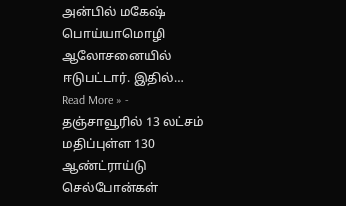அன்பில் மகேஷ் பொய்யாமொழி ஆலோசனையில் ஈடுபட்டார். இதில்…
Read More » -
தஞ்சாவூரில் 13 லட்சம் மதிப்புள்ள 130 ஆண்ட்ராய்டு செல்போன்கள்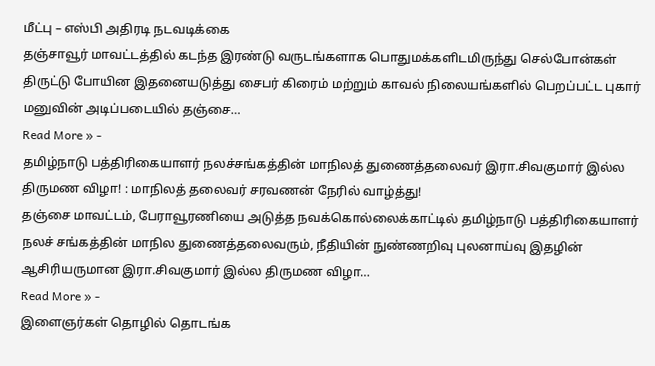மீட்பு – எஸ்பி அதிரடி நடவடிக்கை
தஞ்சாவூர் மாவட்டத்தில் கடந்த இரண்டு வருடங்களாக பொதுமக்களிடமிருந்து செல்போன்கள் திருட்டு போயின இதனையடுத்து சைபர் கிரைம் மற்றும் காவல் நிலையங்களில் பெறப்பட்ட புகார் மனுவின் அடிப்படையில் தஞ்சை…
Read More » -
தமிழ்நாடு பத்திரிகையாளர் நலச்சங்கத்தின் மாநிலத் துணைத்தலைவர் இரா.சிவகுமார் இல்ல திருமண விழா! : மாநிலத் தலைவர் சரவணன் நேரில் வாழ்த்து!
தஞ்சை மாவட்டம், பேராவூரணியை அடுத்த நவக்கொல்லைக்காட்டில் தமிழ்நாடு பத்திரிகையாளர் நலச் சங்கத்தின் மாநில துணைத்தலைவரும், நீதியின் நுண்ணறிவு புலனாய்வு இதழின் ஆசிரியருமான இரா.சிவகுமார் இல்ல திருமண விழா…
Read More » -
இளைஞர்கள் தொழில் தொடங்க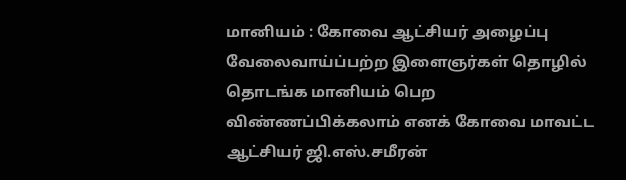மானியம் : கோவை ஆட்சியர் அழைப்பு
வேலைவாய்ப்பற்ற இளைஞர்கள் தொழில் தொடங்க மானியம் பெற விண்ணப்பிக்கலாம் எனக் கோவை மாவட்ட ஆட்சியர் ஜி.எஸ்.சமீரன்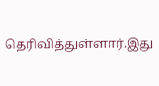தெரிவித்துள்ளார்.இது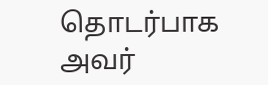தொடர்பாக அவர்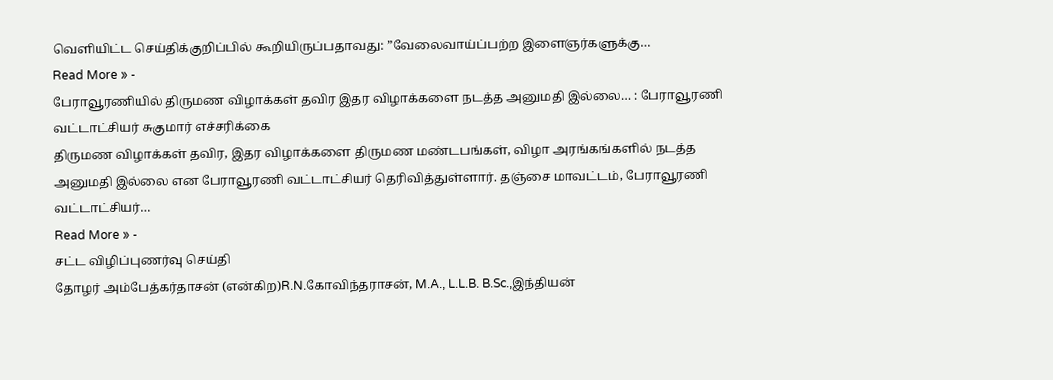வெளியிட்ட செய்திக்குறிப்பில் கூறியிருப்பதாவது: ”வேலைவாய்ப்பற்ற இளைஞர்களுக்கு…
Read More » -
பேராவூரணியில் திருமண விழாக்கள் தவிர இதர விழாக்களை நடத்த அனுமதி இல்லை… : பேராவூரணி வட்டாட்சியர் சுகுமார் எச்சரிக்கை
திருமண விழாக்கள் தவிர, இதர விழாக்களை திருமண மண்டபங்கள், விழா அரங்கங்களில் நடத்த அனுமதி இல்லை என பேராவூரணி வட்டாட்சியர் தெரிவித்துள்ளார். தஞ்சை மாவட்டம், பேராவூரணி வட்டாட்சியர்…
Read More » -
சட்ட விழிப்புணர்வு செய்தி
தோழர் அம்பேத்கர்தாசன் (என்கிற)R.N.கோவிந்தராசன், M.A., L.L.B. B.Sc.,இந்தியன்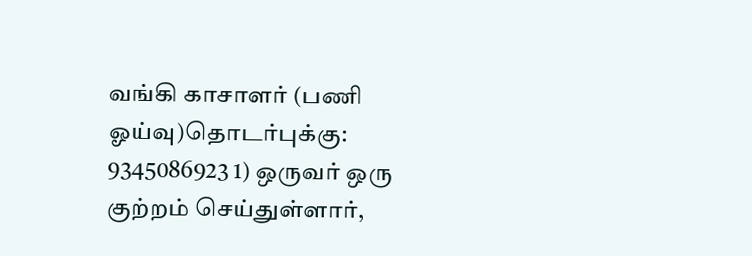வங்கி காசாளர் (பணி ஓய்வு)தொடர்புக்கு: 9345086923 1) ஒருவர் ஒரு குற்றம் செய்துள்ளார்,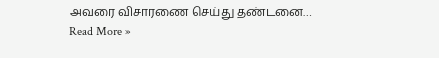அவரை விசாரணை செய்து தண்டனை…
Read More »